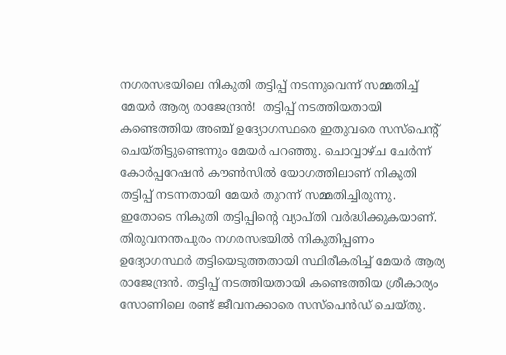നഗരസഭയിലെ നികുതി തട്ടിപ്പ് നടന്നുവെന്ന് സമ്മതിച്ച് മേയർ ആര്യ രാജേന്ദ്രൻ!  തട്ടിപ്പ് നടത്തിയതായി കണ്ടെത്തിയ അഞ്ച് ഉദ്യോഗസ്ഥരെ ഇതുവരെ സസ്പെന്റ് ചെയ്തിട്ടുണ്ടെന്നും മേയർ പറഞ്ഞു. ചൊവ്വാഴ്ച ചേർന്ന് കോർപ്പറേഷൻ കൗൺസിൽ യോഗത്തിലാണ് നികുതി തട്ടിപ്പ് നടന്നതായി മേയർ തുറന്ന് സമ്മതിച്ചിരുന്നു. ഇതോടെ നികുതി തട്ടിപ്പിന്റെ വ്യാപ്തി വർദ്ധിക്കുകയാണ്. തിരുവനന്തപുരം നഗരസഭയിൽ നികുതിപ്പണം ഉദ്യോഗസ്ഥർ തട്ടിയെടുത്തതായി സ്ഥിരീകരിച്ച് മേയർ ആര്യ രാജേന്ദ്രൻ. തട്ടിപ്പ് നടത്തിയതായി കണ്ടെത്തിയ ശ്രീകാര്യം സോണിലെ രണ്ട് ജീവനക്കാരെ സസ്പെൻഡ് ചെയ്തു.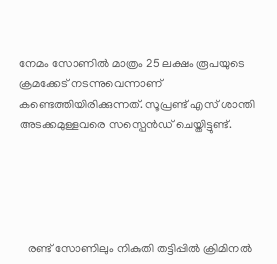നേമം സോണിൽ മാത്രം 25 ലക്ഷം രൂപയുടെ ക്രമക്കേട് നടന്നുവെന്നാണ് കണ്ടെത്തിയിരിക്കുന്നത്. സൂപ്രണ്ട് എസ് ശാന്തി അടക്കമുള്ളവരെ സസ്പെൻഡ് ചെയ്തിട്ടുണ്ട്.





   രണ്ട് സോണിലും നികുതി തട്ടിപ്പിൽ ക്രിമിനൽ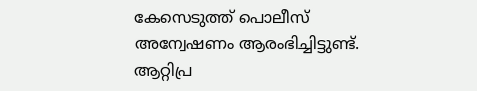കേസെടുത്ത് പൊലീസ് അന്വേഷണം ആരംഭിച്ചിട്ടുണ്ട്. ആറ്റിപ്ര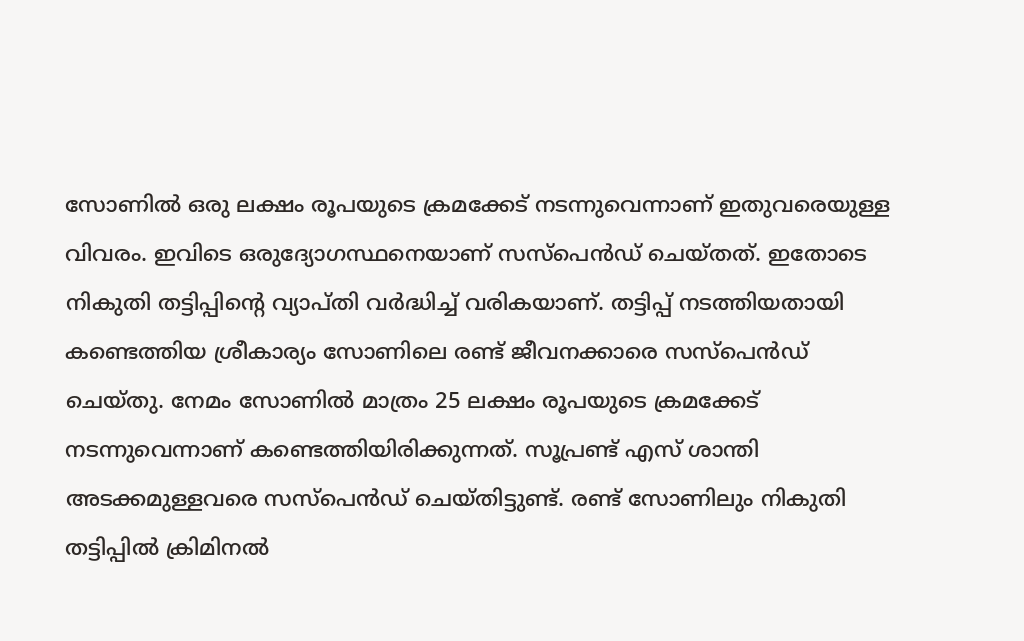സോണിൽ ഒരു ലക്ഷം രൂപയുടെ ക്രമക്കേട് നടന്നുവെന്നാണ് ഇതുവരെയുള്ള വിവരം. ഇവിടെ ഒരുദ്യോഗസ്ഥനെയാണ് സസ്പെൻഡ് ചെയ്തത്. ഇതോടെ നികുതി തട്ടിപ്പിന്റെ വ്യാപ്തി വർദ്ധിച്ച് വരികയാണ്. തട്ടിപ്പ് നടത്തിയതായി കണ്ടെത്തിയ ശ്രീകാര്യം സോണിലെ രണ്ട് ജീവനക്കാരെ സസ്പെൻഡ് ചെയ്തു. നേമം സോണിൽ മാത്രം 25 ലക്ഷം രൂപയുടെ ക്രമക്കേട് നടന്നുവെന്നാണ് കണ്ടെത്തിയിരിക്കുന്നത്. സൂപ്രണ്ട് എസ് ശാന്തി അടക്കമുള്ളവരെ സസ്പെൻഡ് ചെയ്തിട്ടുണ്ട്. രണ്ട് സോണിലും നികുതി തട്ടിപ്പിൽ ക്രിമിനൽ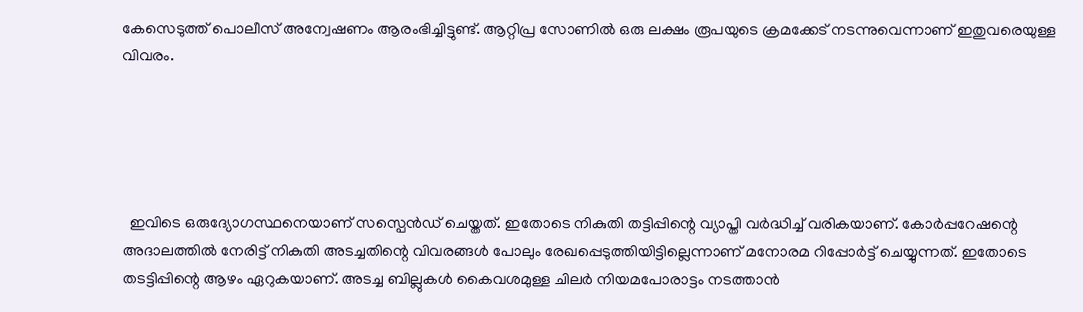കേസെടുത്ത് പൊലീസ് അന്വേഷണം ആരംഭിച്ചിട്ടുണ്ട്. ആറ്റിപ്ര സോണിൽ ഒരു ലക്ഷം രൂപയുടെ ക്രമക്കേട് നടന്നുവെന്നാണ് ഇതുവരെയുള്ള വിവരം.





  ഇവിടെ ഒരുദ്യോഗസ്ഥനെയാണ് സസ്പെൻഡ് ചെയ്തത്. ഇതോടെ നികുതി തട്ടിപ്പിന്റെ വ്യാപ്തി വർദ്ധിച്ച് വരികയാണ്. കോർപ്പറേഷന്റെ അദാലത്തിൽ നേരിട്ട് നികുതി അടച്ചതിന്റെ വിവരങ്ങൾ പോലും രേഖപ്പെടുത്തിയിട്ടില്ലെന്നാണ് മനോരമ റിപ്പോർട്ട് ചെയ്യുന്നത്. ഇതോടെ തടട്ടിപ്പിന്റെ ആഴം ഏറുകയാണ്. അടച്ച ബില്ലുകൾ കൈവശമുള്ള ചിലർ നിയമപോരാട്ടം നടത്താൻ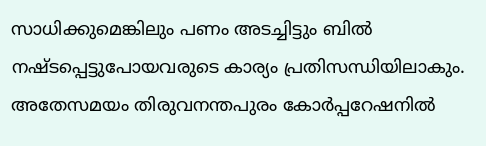സാധിക്കുമെങ്കിലും പണം അടച്ചിട്ടും ബിൽ നഷ്ടപ്പെട്ടുപോയവരുടെ കാര്യം പ്രതിസന്ധിയിലാകും.  അതേസമയം തിരുവനന്തപുരം കോർപ്പറേഷനിൽ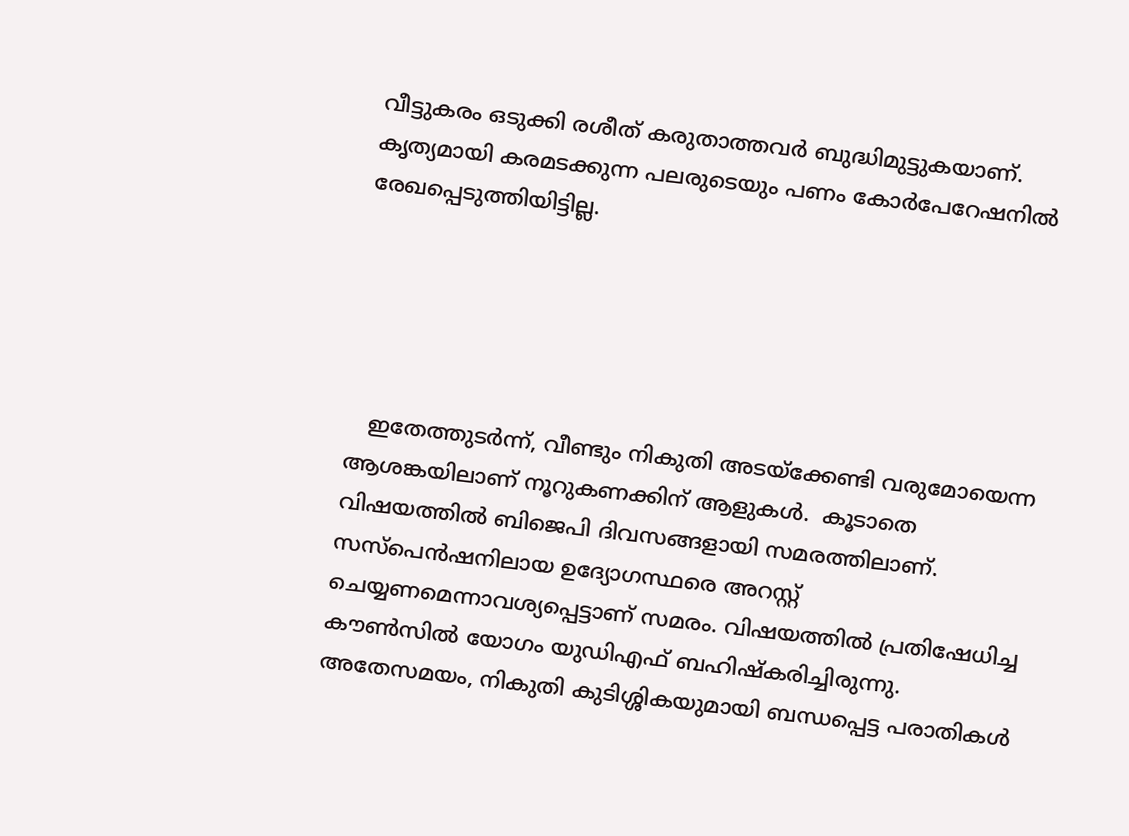വീട്ടുകരം ഒടുക്കി രശീത് കരുതാത്തവർ ബുദ്ധിമുട്ടുകയാണ്. കൃത്യമായി കരമടക്കുന്ന പലരുടെയും പണം കോർപേറേഷനിൽ രേഖപ്പെടുത്തിയിട്ടില്ല.





   ഇതേത്തുടർന്ന്, വീണ്ടും നികുതി അടയ്ക്കേണ്ടി വരുമോയെന്ന ആശങ്കയിലാണ് നൂറുകണക്കിന് ആളുകൾ.  കൂടാതെ വിഷയത്തിൽ ബിജെപി ദിവസങ്ങളായി സമരത്തിലാണ്. സസ്പെൻഷനിലായ ഉദ്യോഗസ്ഥരെ അറസ്റ്റ് ചെയ്യണമെന്നാവശ്യപ്പെട്ടാണ് സമരം. വിഷയത്തിൽ പ്രതിഷേധിച്ച കൗൺസിൽ യോഗം യുഡിഎഫ് ബഹിഷ്കരിച്ചിരുന്നു. അതേസമയം, നികുതി കുടിശ്ശികയുമായി ബന്ധപ്പെട്ട പരാതികൾ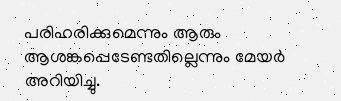പരിഹരിക്കുമെന്നും ആരും ആശങ്കപ്പെടേണ്ടതില്ലെന്നും മേയ‍ർ അറിയിച്ചു.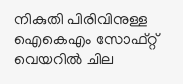നികുതി പിരിവിനുള്ള ഐകെഎം സോഫ്റ്റ് വെയറിൽ ചില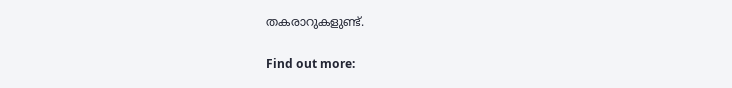തകരാറുകളുണ്ട്.

Find out more: